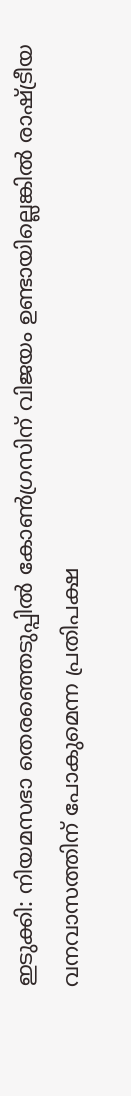ഇടുക്കി: നിയമസഭാ തെരഞ്ഞെടുപ്പിൽ കോൺഗ്രസിന് വിജയം ഉണ്ടായില്ലെങ്കിൽ രാഷ്ട്രീയ വനവാസത്തിന് പോകുമെന്ന പ്രതിപക്ഷ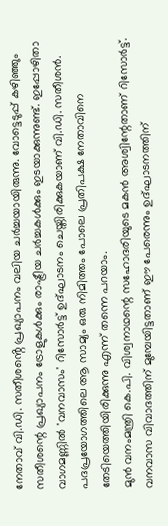നേതാവ് വി.ഡി. സതീശൻ്റെ പ്രഖ്യാപനം വലിയ ചർച്ചയായിരുന്നു. വോട്ടെടുപ്പ് കഴിഞ്ഞും സതീശന്റെ പ്രഖ്യാപനം ട്രോളുകൾക്കും രാഷ്ട്രീയ ചർച്ചകൾക്കും ഇടയാക്കുന്നുണ്ട്. ഇപ്പോഴിതാ വാഗമണ്ണിൽ 'വനവാസം' റിസോർട്ട് ഉദ്ഘാടനം ചെയ്തിരിക്കുകയാണ് വി.ഡി. സതീശൻ. പദപ്രയോഗത്തിലെ ആ സാമ്യം ഒരു നിമിത്തം പോലെ പ്രതിപക്ഷ നേതാവിനെ തേടിയെത്തിയിരിക്കുന്നു എന്ന് തന്നെ പറയാം.
മുൻ വനംമന്ത്രി കെ.പി. വിശ്വനാഥന്റെ സഹോദരിയുടെ മകൻ അശ്വിന്റേതാണ് റിസോർട്ട്. വനവാസ വിവാദത്തിന് മുമ്പേയിട്ടതാണ് ഈ പേരെന്നും ഉദ്ഘാടനത്തിന്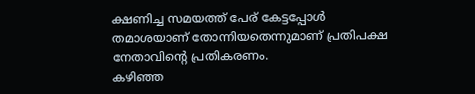ക്ഷണിച്ച സമയത്ത് പേര് കേട്ടപ്പോൾ തമാശയാണ് തോന്നിയതെന്നുമാണ് പ്രതിപക്ഷ നേതാവിന്റെ പ്രതികരണം.
കഴിഞ്ഞ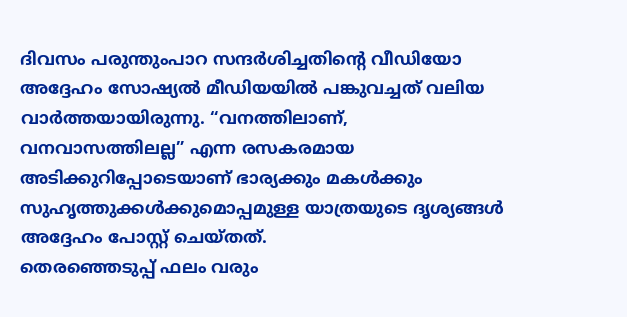ദിവസം പരുന്തുംപാറ സന്ദർശിച്ചതിന്റെ വീഡിയോ അദ്ദേഹം സോഷ്യൽ മീഡിയയിൽ പങ്കുവച്ചത് വലിയ വാർത്തയായിരുന്നു. “വനത്തിലാണ്, വനവാസത്തിലല്ല” എന്ന രസകരമായ അടിക്കുറിപ്പോടെയാണ് ഭാര്യക്കും മകൾക്കും സുഹൃത്തുക്കൾക്കുമൊപ്പമുള്ള യാത്രയുടെ ദൃശ്യങ്ങൾ അദ്ദേഹം പോസ്റ്റ് ചെയ്തത്.
തെരഞ്ഞെടുപ്പ് ഫലം വരും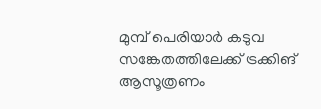മുമ്പ് പെരിയാർ കടുവ സങ്കേതത്തിലേക്ക് ട്രക്കിങ് ആസൂത്രണം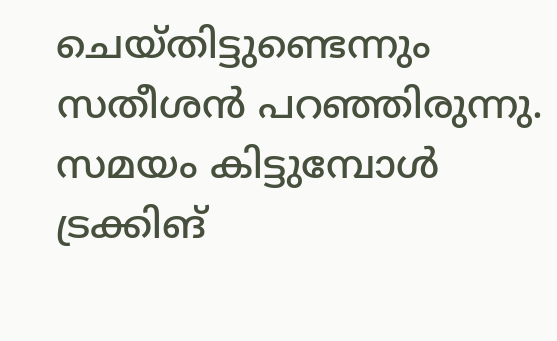ചെയ്തിട്ടുണ്ടെന്നും സതീശൻ പറഞ്ഞിരുന്നു. സമയം കിട്ടുമ്പോൾ ട്രക്കിങ്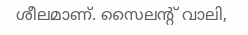ശീലമാണ്. സൈലന്റ് വാലി,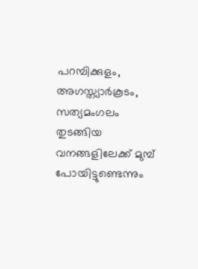പറമ്പിക്കുളം, അഗസ്ത്യാർകൂടം, സത്യമംഗലം തുടങ്ങിയ വനങ്ങളിലേക്ക് മുമ്പ് പോയിട്ടുണ്ടെന്നും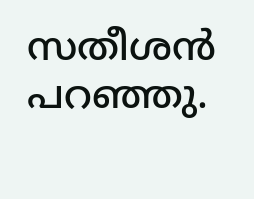സതീശൻ പറഞ്ഞു.